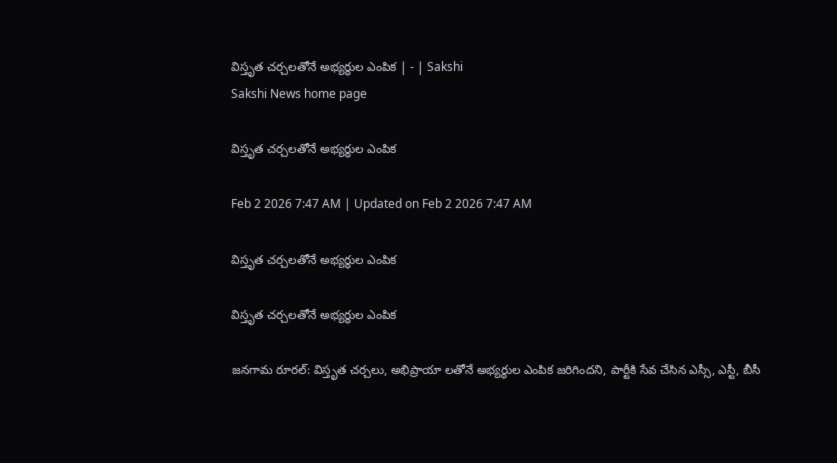విస్తృత చర్చలతోనే అభ్యర్థుల ఎంపిక | - | Sakshi
Sakshi News home page

విస్తృత చర్చలతోనే అభ్యర్థుల ఎంపిక

Feb 2 2026 7:47 AM | Updated on Feb 2 2026 7:47 AM

విస్తృత చర్చలతోనే అభ్యర్థుల ఎంపిక

విస్తృత చర్చలతోనే అభ్యర్థుల ఎంపిక

జనగామ రూరల్‌: విస్తృత చర్చలు, అభిప్రాయా లతోనే అభ్యర్థుల ఎంపిక జరిగిందని, పార్టీకి సేవ చేసిన ఎస్సీ, ఎస్టీ, బీసీ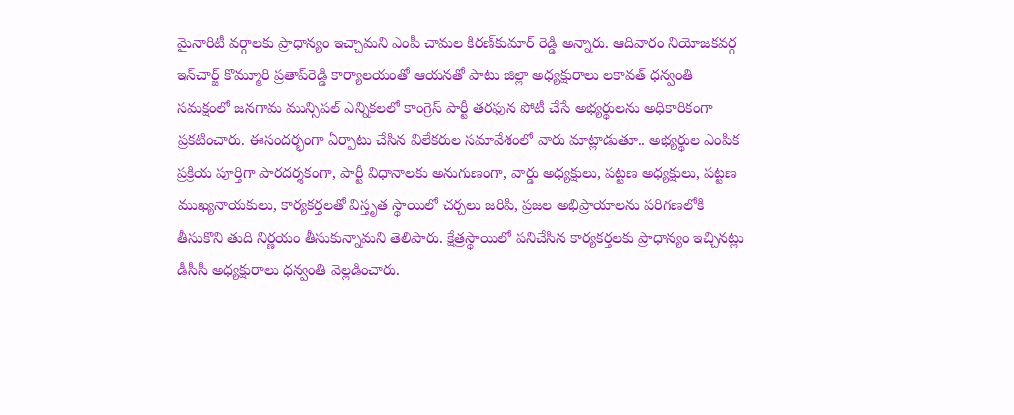మైనారిటీ వర్గాలకు ప్రాధాన్యం ఇచ్చామని ఎంపీ చామల కిరణ్‌కుమార్‌ రెడ్డి అన్నారు. ఆదివారం నియోజకవర్గ ఇన్‌చార్జ్‌ కొమ్మూరి ప్రతాప్‌రెడ్డి కార్యాలయంతో ఆయనతో పాటు జిల్లా అధ్యక్షురాలు లకావత్‌ ధన్వంతి సమక్షంలో జనగామ మున్సిపల్‌ ఎన్నికలలో కాంగ్రెస్‌ పార్టీ తరఫున పోటీ చేసే అభ్యర్థులను అధికారికంగా ప్రకటించారు. ఈసందర్భంగా ఏర్పాటు చేసిన విలేకరుల సమావేశంలో వారు మాట్లాడుతూ.. అభ్యర్థుల ఎంపిక ప్రక్రియ పూర్తిగా పారదర్శకంగా, పార్టీ విధానాలకు అనుగుణంగా, వార్డు అధ్యక్షులు, పట్టణ అధ్యక్షులు, పట్టణ ముఖ్యనాయకులు, కార్యకర్తలతో విస్తృత స్థాయిలో చర్చలు జరిపి, ప్రజల అభిప్రాయాలను పరిగణలోకి తీసుకొని తుది నిర్ణయం తీసుకున్నామని తెలిపారు. క్షేత్రస్థాయిలో పనిచేసిన కార్యకర్తలకు ప్రాధాన్యం ఇచ్చినట్లు డీసీసీ అధ్యక్షురాలు ధన్వంతి వెల్లడించారు.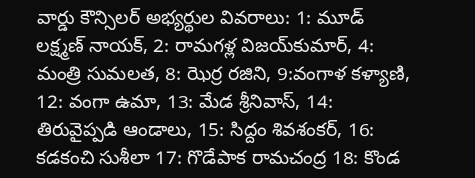వార్డు కౌన్సిలర్‌ అభ్యర్థుల వివరాలు: 1: మూడ్‌ లక్ష్మణ్‌ నాయక్‌, 2: రామగళ్ల విజయ్‌కుమార్‌, 4: మంత్రి సుమలత, 8: ఝెర్ర రజిని, 9:వంగాళ కళ్యాణి, 12: వంగా ఉమా, 13: మేడ శ్రీనివాస్‌, 14: తిరువైప్పడి ఆండాలు, 15: సిద్దం శివశంకర్‌, 16: కడకంచి సుశీలా 17: గొడేపాక రామచంద్ర 18: కొండ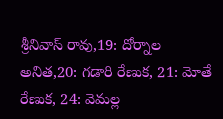శ్రీనివాస్‌ రావు,19: దోర్నాల అనిత,20: గడారి రేణుక, 21: మోతే రేణుక, 24: వెమల్ల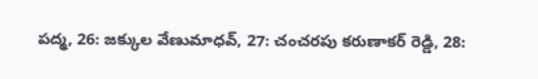పద్మ, 26: జక్కుల వేణుమాధవ్‌, 27: చంచరపు కరుణాకర్‌ రెడ్డి, 28: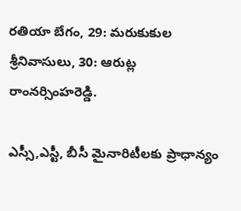రతియా బేగం, 29: మరుకుకుల శ్రీనివాసులు, 30: ఆరుట్ల రాంనర్సింహరెడ్డి.

ఎస్సీ,ఎస్టీ, బీసీ మైనారిటీలకు ప్రాధాన్యం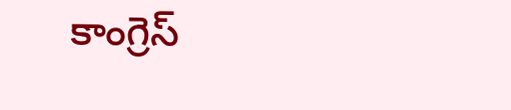కాంగ్రెస్‌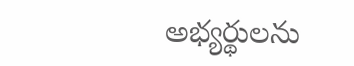అభ్యర్థులను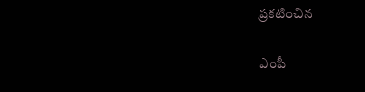ప్రకటించిన

ఎంపీ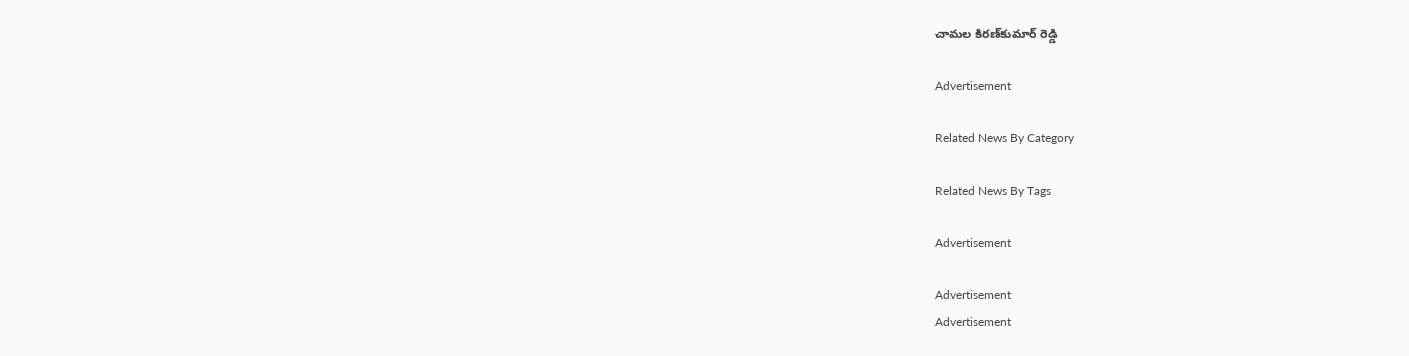చామల కిరణ్‌కుమార్‌ రెడ్డి

Advertisement

Related News By Category

Related News By Tags

Advertisement

Advertisement
Advertisement